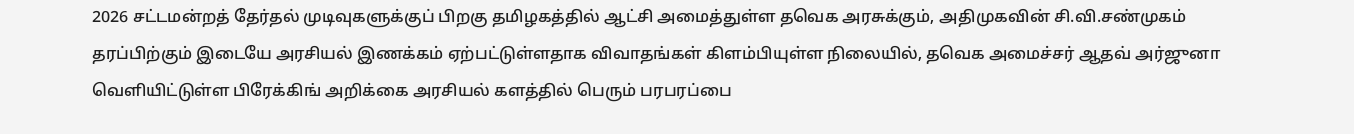2026 சட்டமன்றத் தேர்தல் முடிவுகளுக்குப் பிறகு தமிழகத்தில் ஆட்சி அமைத்துள்ள தவெக அரசுக்கும், அதிமுகவின் சி.வி.சண்முகம் தரப்பிற்கும் இடையே அரசியல் இணக்கம் ஏற்பட்டுள்ளதாக விவாதங்கள் கிளம்பியுள்ள நிலையில், தவெக அமைச்சர் ஆதவ் அர்ஜுனா வெளியிட்டுள்ள பிரேக்கிங் அறிக்கை அரசியல் களத்தில் பெரும் பரபரப்பை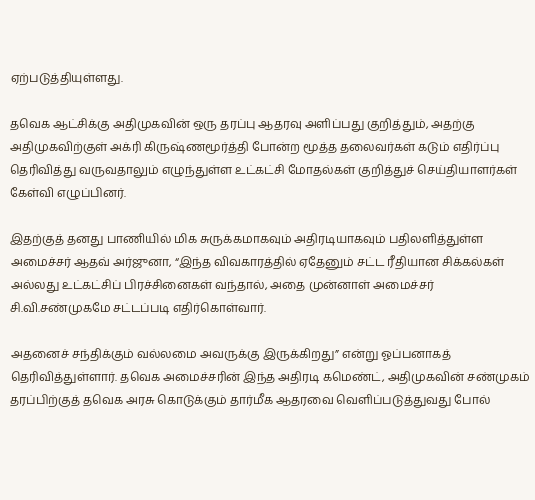ஏற்படுத்தியுள்ளது.

தவெக ஆட்சிக்கு அதிமுகவின் ஒரு தரப்பு ஆதரவு அளிப்பது குறித்தும், அதற்கு அதிமுகவிற்குள் அக்ரி கிருஷ்ணமூர்த்தி போன்ற மூத்த தலைவர்கள் கடும் எதிர்ப்பு தெரிவித்து வருவதாலும் எழுந்துள்ள உட்கட்சி மோதல்கள் குறித்துச் செய்தியாளர்கள் கேள்வி எழுப்பினர்.

இதற்குத் தனது பாணியில் மிக சுருக்கமாகவும் அதிரடியாகவும் பதிலளித்துள்ள அமைச்சர் ஆதவ் அர்ஜுனா, “இந்த விவகாரத்தில் ஏதேனும் சட்ட ரீதியான சிக்கல்கள் அல்லது உட்கட்சிப் பிரச்சினைகள் வந்தால், அதை முன்னாள் அமைச்சர் சி.வி.சண்முகமே சட்டப்படி எதிர்கொள்வார்.

அதனைச் சந்திக்கும் வல்லமை அவருக்கு இருக்கிறது” என்று ஓப்பனாகத் தெரிவித்துள்ளார். தவெக அமைச்சரின் இந்த அதிரடி கமெண்ட், அதிமுகவின் சண்முகம் தரப்பிற்குத் தவெக அரசு கொடுக்கும் தார்மீக ஆதரவை வெளிப்படுத்துவது போல்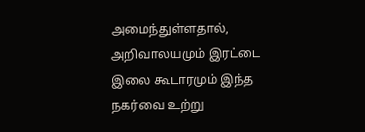அமைந்துள்ளதால், அறிவாலயமும் இரட்டை இலை கூடாரமும் இந்த நகர்வை உற்று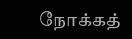நோக்கத்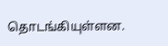தொடங்கியுள்ளன.